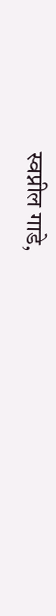स्वप्नील गाडे,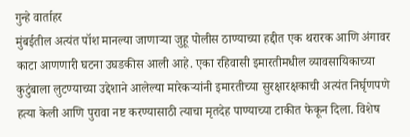गुन्हे वार्ताहर
मुंबईतील अत्यंत पॉश मानल्या जाणाऱ्या जुहू पोलीस ठाण्याच्या हद्दीत एक थरारक आणि अंगावर काटा आणणारी घटना उघडकीस आली आहे. एका रहिवासी इमारतीमधील व्यावसायिकाच्या कुटुंबाला लुटण्याच्या उद्देशाने आलेल्या मारेकऱ्यांनी इमारतीच्या सुरक्षारक्षकाची अत्यंत निर्घृणपणे हत्या केली आणि पुरावा नष्ट करण्यासाठी त्याचा मृतदेह पाण्याच्या टाकीत फेकून दिला. विशेष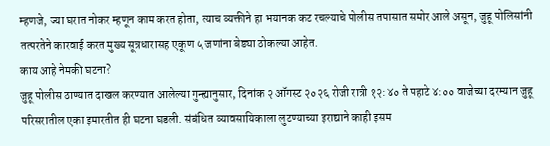म्हणजे, ज्या घरात नोकर म्हणून काम करत होता, त्याच व्यक्तीने हा भयानक कट रचल्याचे पोलीस तपासात समोर आले असून, जुहू पोलिसांनी तत्परतेने कारवाई करत मुख्य सूत्रधारासह एकूण ५ जणांना बेड्या ठोकल्या आहेत.
काय आहे नेमकी घटना?
जुहू पोलीस ठाण्यात दाखल करण्यात आलेल्या गुन्ह्यानुसार, दिनांक २ ऑगस्ट २०२६ रोजी रात्री १२:४० ते पहाटे ४:०० वाजेच्या दरम्यान जुहू परिसरातील एका इमारतीत ही घटना घडली. संबंधित व्यावसायिकाला लुटण्याच्या इराद्याने काही इसम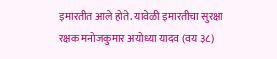इमारतीत आले होते. यावेळी इमारतीचा सुरक्षा रक्षक मनोजकुमार अयोध्या यादव (वय ३८)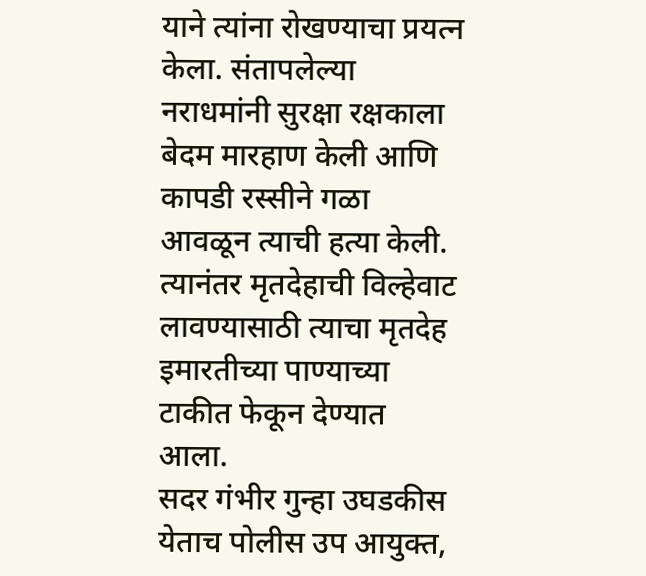याने त्यांना रोखण्याचा प्रयत्न केला. संतापलेल्या नराधमांनी सुरक्षा रक्षकाला बेदम मारहाण केली आणि कापडी रस्सीने गळा आवळून त्याची हत्या केली. त्यानंतर मृतदेहाची विल्हेवाट लावण्यासाठी त्याचा मृतदेह इमारतीच्या पाण्याच्या टाकीत फेकून देण्यात आला.
सदर गंभीर गुन्हा उघडकीस येताच पोलीस उप आयुक्त,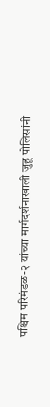पश्चिम परिमंडळ-२ यांच्या मार्गदर्शनाखाली जुहू पोलिसांनी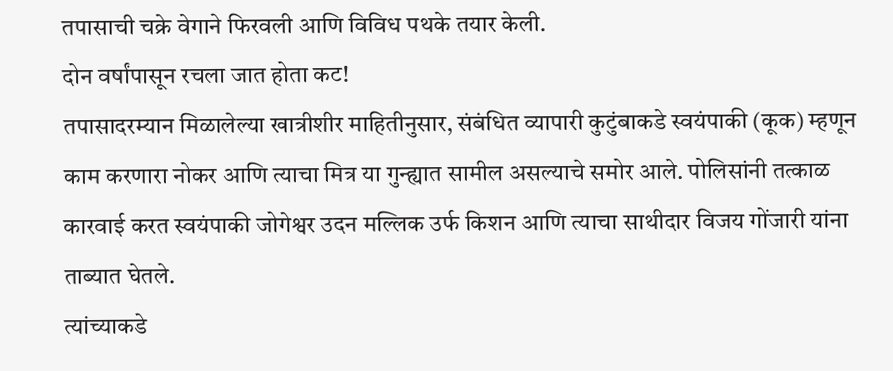तपासाची चक्रे वेगाने फिरवली आणि विविध पथके तयार केली.
दोन वर्षांपासून रचला जात होता कट!
तपासादरम्यान मिळालेल्या खात्रीशीर माहितीनुसार, संबंधित व्यापारी कुटुंबाकडे स्वयंपाकी (कूक) म्हणून काम करणारा नोकर आणि त्याचा मित्र या गुन्ह्यात सामील असल्याचे समोर आले. पोलिसांनी तत्काळ कारवाई करत स्वयंपाकी जोगेश्वर उदन मल्लिक उर्फ किशन आणि त्याचा साथीदार विजय गोंजारी यांना ताब्यात घेतले.
त्यांच्याकडे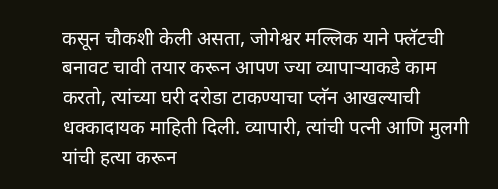कसून चौकशी केली असता, जोगेश्वर मल्लिक याने फ्लॅटची बनावट चावी तयार करून आपण ज्या व्यापाऱ्याकडे काम करतो, त्यांच्या घरी दरोडा टाकण्याचा प्लॅन आखल्याची धक्कादायक माहिती दिली. व्यापारी, त्यांची पत्नी आणि मुलगी यांची हत्या करून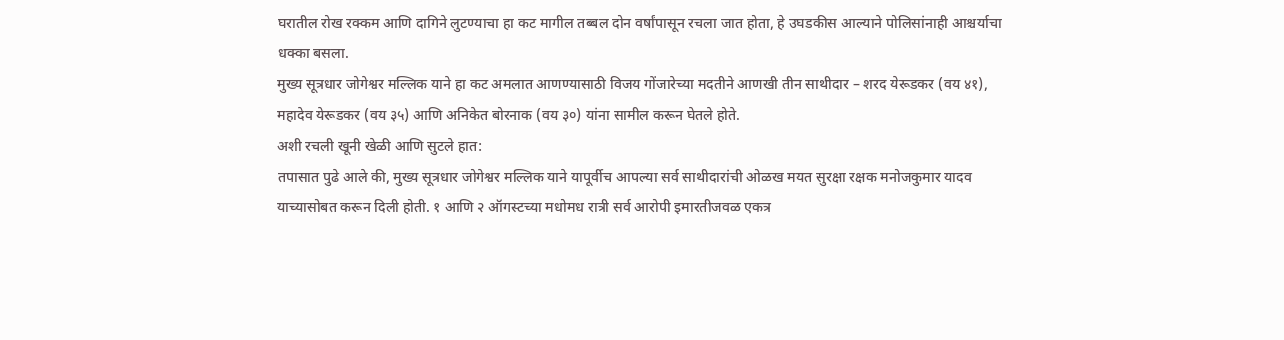घरातील रोख रक्कम आणि दागिने लुटण्याचा हा कट मागील तब्बल दोन वर्षांपासून रचला जात होता, हे उघडकीस आल्याने पोलिसांनाही आश्चर्याचा धक्का बसला.
मुख्य सूत्रधार जोगेश्वर मल्लिक याने हा कट अमलात आणण्यासाठी विजय गोंजारेच्या मदतीने आणखी तीन साथीदार – शरद येरूडकर (वय ४१), महादेव येरूडकर (वय ३५) आणि अनिकेत बोरनाक (वय ३०) यांना सामील करून घेतले होते.
अशी रचली खूनी खेळी आणि सुटले हात:
तपासात पुढे आले की, मुख्य सूत्रधार जोगेश्वर मल्लिक याने यापूर्वीच आपल्या सर्व साथीदारांची ओळख मयत सुरक्षा रक्षक मनोजकुमार यादव याच्यासोबत करून दिली होती. १ आणि २ ऑगस्टच्या मधोमध रात्री सर्व आरोपी इमारतीजवळ एकत्र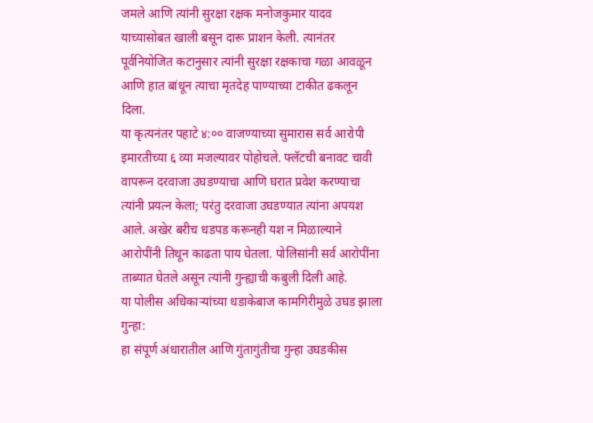जमले आणि त्यांनी सुरक्षा रक्षक मनोजकुमार यादव याच्यासोबत खाली बसून दारू प्राशन केली. त्यानंतर पूर्वनियोजित कटानुसार त्यांनी सुरक्षा रक्षकाचा गळा आवळून आणि हात बांधून त्याचा मृतदेह पाण्याच्या टाकीत ढकलून दिला.
या कृत्यनंतर पहाटे ४:०० वाजण्याच्या सुमारास सर्व आरोपी इमारतीच्या ६ व्या मजल्यावर पोहोचले. फ्लॅटची बनावट चावी वापरून दरवाजा उघडण्याचा आणि घरात प्रवेश करण्याचा त्यांनी प्रयत्न केला; परंतु दरवाजा उघडण्यात त्यांना अपयश आले. अखेर बरीच धडपड करूनही यश न मिळाल्याने आरोपींनी तिथून काढता पाय घेतला. पोलिसांनी सर्व आरोपींना ताब्यात घेतले असून त्यांनी गुन्ह्याची कबुली दिली आहे.
या पोलीस अधिकाऱ्यांच्या धडाकेबाज कामगिरीमुळे उघड झाला गुन्हा:
हा संपूर्ण अंधारातील आणि गुंतागुंतीचा गुन्हा उघडकीस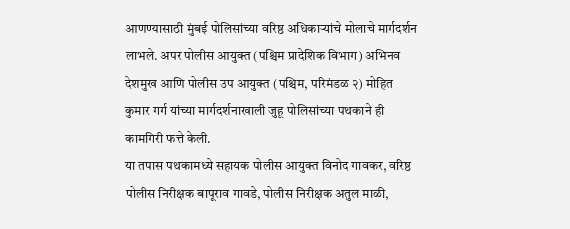आणण्यासाठी मुंबई पोलिसांच्या वरिष्ठ अधिकाऱ्यांचे मोलाचे मार्गदर्शन लाभले. अपर पोलीस आयुक्त (पश्चिम प्रादेशिक विभाग) अभिनव देशमुख आणि पोलीस उप आयुक्त (पश्चिम, परिमंडळ २) मोहित कुमार गर्ग यांच्या मार्गदर्शनाखाली जुहू पोलिसांच्या पथकाने ही कामगिरी फत्ते केली.
या तपास पथकामध्ये सहायक पोलीस आयुक्त विनोद गावकर, वरिष्ठ पोलीस निरीक्षक बापूराव गावडे, पोलीस निरीक्षक अतुल माळी,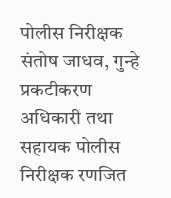पोलीस निरीक्षक संतोष जाधव, गुन्हे प्रकटीकरण अधिकारी तथा सहायक पोलीस निरीक्षक रणजित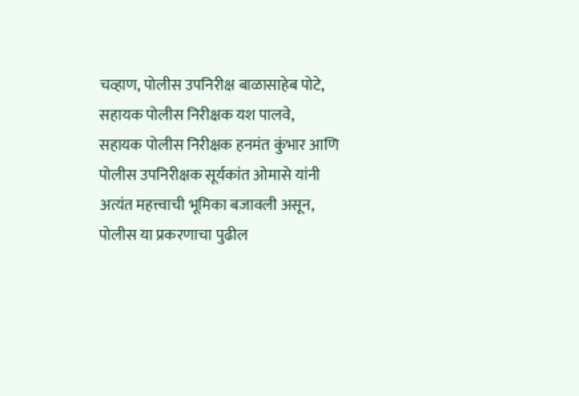चव्हाण, पोलीस उपनिरीक्ष बाळासाहेब पोटे, सहायक पोलीस निरीक्षक यश पालवे, सहायक पोलीस निरीक्षक हनमंत कुंभार आणि पोलीस उपनिरीक्षक सूर्यकांत ओमासे यांनी अत्यंत महत्त्वाची भूमिका बजावली असून, पोलीस या प्रकरणाचा पुढील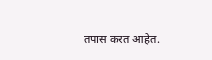तपास करत आहेत.